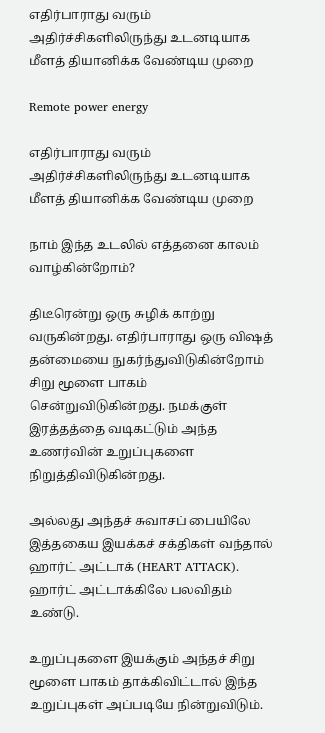எதிர்பாராது வரும் அதிர்ச்சிகளிலிருந்து உடனடியாக மீளத் தியானிக்க வேண்டிய முறை

Remote power energy

எதிர்பாராது வரும் அதிர்ச்சிகளிலிருந்து உடனடியாக மீளத் தியானிக்க வேண்டிய முறை

நாம் இந்த உடலில் எத்தனை காலம் வாழ்கின்றோம்?

திடீரென்று ஒரு சுழிக் காற்று வருகின்றது. எதிர்பாராது ஒரு விஷத் தன்மையை நுகர்ந்துவிடுகின்றோம் சிறு மூளை பாகம் சென்றுவிடுகின்றது. நமக்குள் இரத்தத்தை வடிகட்டும் அந்த உணர்வின் உறுப்புகளை நிறுத்திவிடுகின்றது.

அல்லது அந்தச் சுவாசப் பையிலே இத்தகைய இயக்கச் சக்திகள் வந்தால் ஹார்ட் அட்டாக் (HEART ATTACK). ஹார்ட் அட்டாக்கிலே பலவிதம் உண்டு.

உறுப்புகளை இயக்கும் அந்தச் சிறு மூளை பாகம் தாக்கிவிட்டால் இந்த உறுப்புகள் அப்படியே நின்றுவிடும்.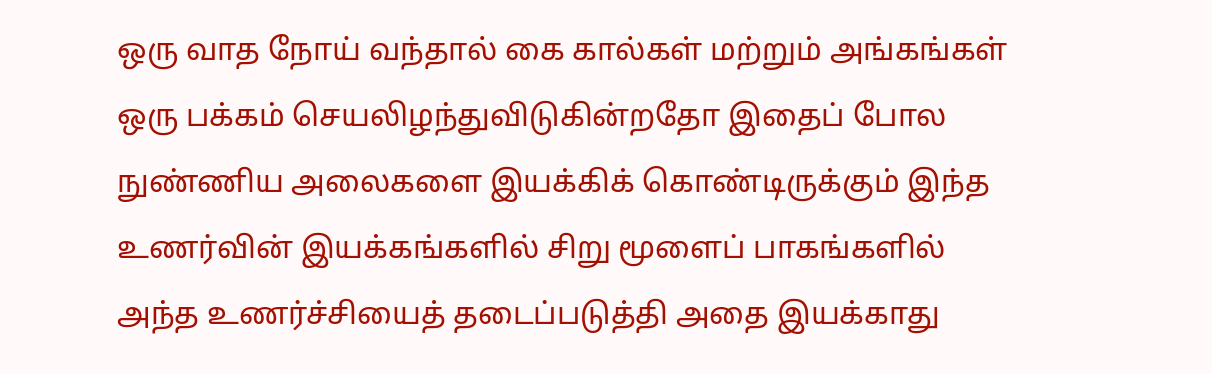ஒரு வாத நோய் வந்தால் கை கால்கள் மற்றும் அங்கங்கள் ஒரு பக்கம் செயலிழந்துவிடுகின்றதோ இதைப் போல நுண்ணிய அலைகளை இயக்கிக் கொண்டிருக்கும் இந்த உணர்வின் இயக்கங்களில் சிறு மூளைப் பாகங்களில் அந்த உணர்ச்சியைத் தடைப்படுத்தி அதை இயக்காது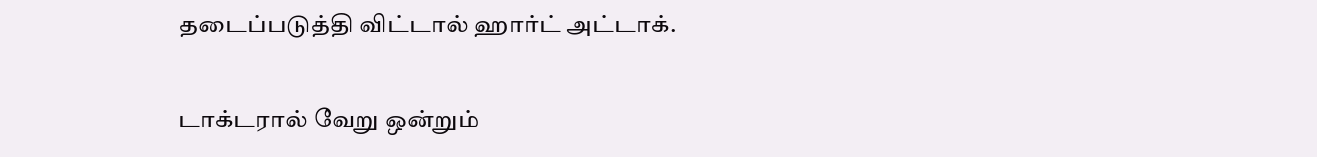தடைப்படுத்தி விட்டால் ஹார்ட் அட்டாக்.

டாக்டரால் வேறு ஒன்றும்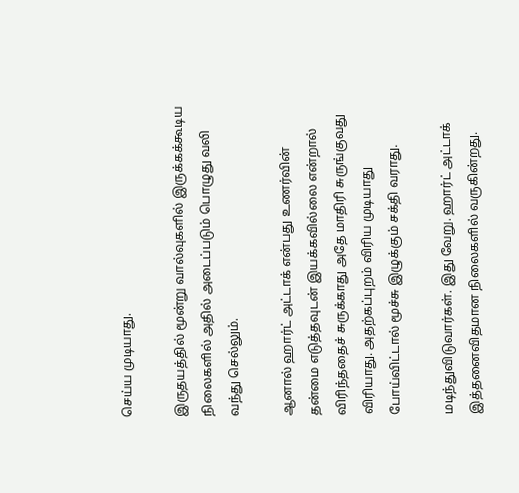செய்ய முடியாது.

இருதயத்தில் மூன்று வால்வுகளில் இருக்கக்கூடிய நிலைகளில் அதில் அடைப்படும் பொழுது வலி வந்து செல்லும்.

ஆனால் ஹார்ட் அட்டாக் என்பது உணர்வின் தன்மை எடுத்தவுடன் இயக்கவில்லை என்றால் விரிந்ததைச் சுருக்காது அதே மாதிரி சுருங்குவது விரியாது. அதற்கப்புறம் விரிய முடியாது போய்விட்டால் மூச்சு இழுக்கும் சக்தி வராது.

மடிந்துவிடுவார்கள். இது வேறு. ஹார்ட் அட்டாக் இத்தனைவிதமான நிலைகளில் வருகின்றது.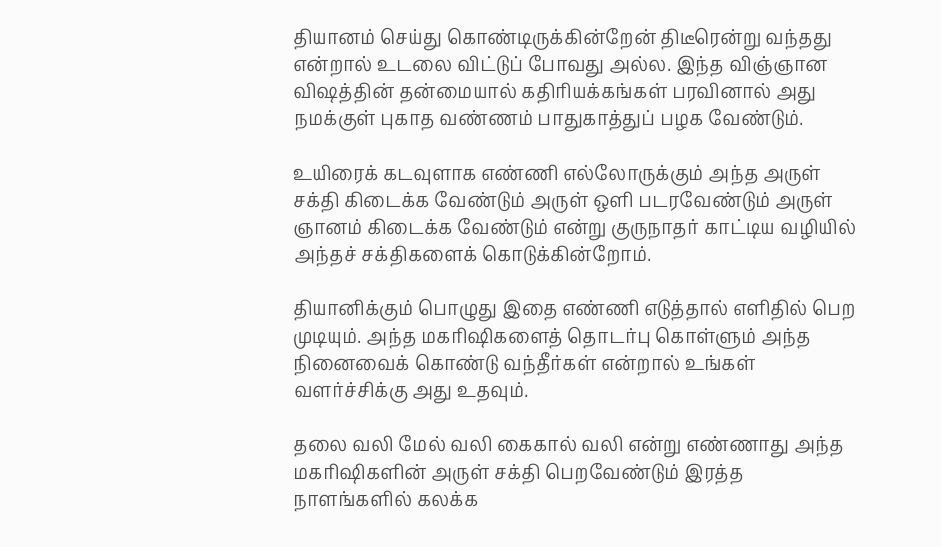தியானம் செய்து கொண்டிருக்கின்றேன் திடீரென்று வந்தது என்றால் உடலை விட்டுப் போவது அல்ல. இந்த விஞ்ஞான விஷத்தின் தன்மையால் கதிரியக்கங்கள் பரவினால் அது நமக்குள் புகாத வண்ணம் பாதுகாத்துப் பழக வேண்டும்.

உயிரைக் கடவுளாக எண்ணி எல்லோருக்கும் அந்த அருள் சக்தி கிடைக்க வேண்டும் அருள் ஒளி படரவேண்டும் அருள் ஞானம் கிடைக்க வேண்டும் என்று குருநாதர் காட்டிய வழியில் அந்தச் சக்திகளைக் கொடுக்கின்றோம்.

தியானிக்கும் பொழுது இதை எண்ணி எடுத்தால் எளிதில் பெற முடியும். அந்த மகரிஷிகளைத் தொடர்பு கொள்ளும் அந்த நினைவைக் கொண்டு வந்தீர்கள் என்றால் உங்கள் வளர்ச்சிக்கு அது உதவும்.

தலை வலி மேல் வலி கைகால் வலி என்று எண்ணாது அந்த மகரிஷிகளின் அருள் சக்தி பெறவேண்டும் இரத்த நாளங்களில் கலக்க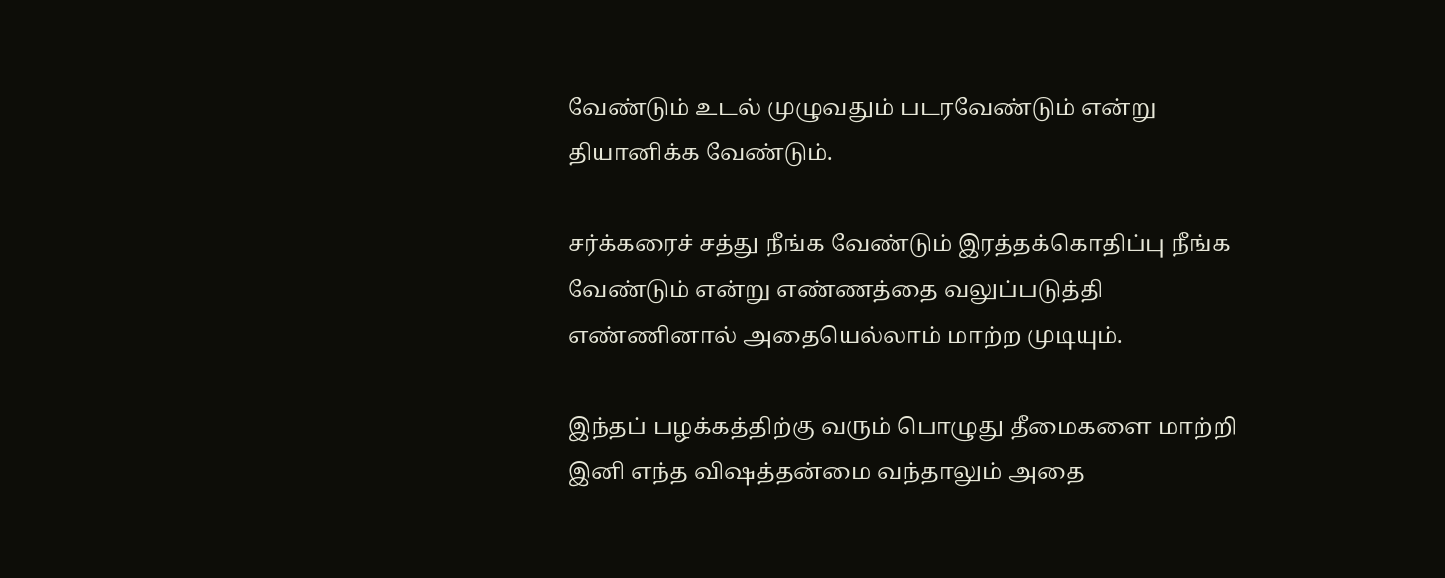வேண்டும் உடல் முழுவதும் படரவேண்டும் என்று தியானிக்க வேண்டும்.

சர்க்கரைச் சத்து நீங்க வேண்டும் இரத்தக்கொதிப்பு நீங்க வேண்டும் என்று எண்ணத்தை வலுப்படுத்தி எண்ணினால் அதையெல்லாம் மாற்ற முடியும்.

இந்தப் பழக்கத்திற்கு வரும் பொழுது தீமைகளை மாற்றி இனி எந்த விஷத்தன்மை வந்தாலும் அதை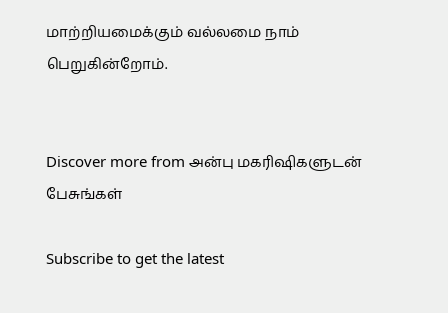மாற்றியமைக்கும் வல்லமை நாம் பெறுகின்றோம்.


Discover more from அன்பு மகரிஷிகளுடன் பேசுங்கள்

Subscribe to get the latest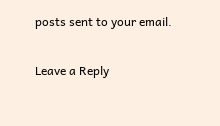posts sent to your email.

Leave a Reply